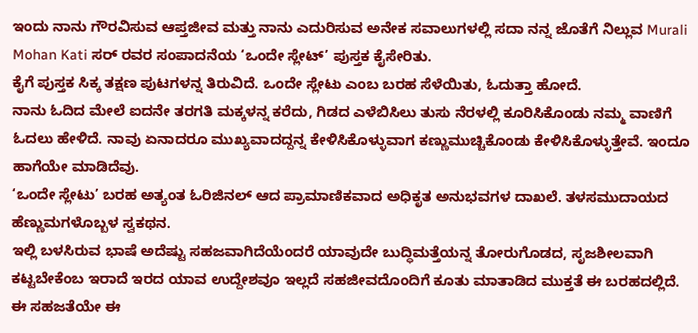ಇಂದು ನಾನು ಗೌರವಿಸುವ ಆಪ್ತಜೀವ ಮತ್ತು ನಾನು ಎದುರಿಸುವ ಅನೇಕ ಸವಾಲುಗಳಲ್ಲಿ ಸದಾ ನನ್ನ ಜೊತೆಗೆ ನಿಲ್ಲುವ Murali Mohan Kati ಸರ್ ರವರ ಸಂಪಾದನೆಯ ‘ಒಂದೇ ಸ್ಲೇಟ್’ ಪುಸ್ತಕ ಕೈಸೇರಿತು.
ಕೈಗೆ ಪುಸ್ತಕ ಸಿಕ್ಕ ತಕ್ಷಣ ಪುಟಗಳನ್ನ ತಿರುವಿದೆ. ಒಂದೇ ಸ್ಲೇಟು ಎಂಬ ಬರಹ ಸೆಳೆಯಿತು, ಓದುತ್ತಾ ಹೋದೆ.
ನಾನು ಓದಿದ ಮೇಲೆ ಐದನೇ ತರಗತಿ ಮಕ್ಕಳನ್ನ ಕರೆದು, ಗಿಡದ ಎಳೆಬಿಸಿಲು ತುಸು ನೆರಳಲ್ಲಿ ಕೂರಿಸಿಕೊಂಡು ನಮ್ಮ ವಾಣಿಗೆ ಓದಲು ಹೇಳಿದೆ. ನಾವು ಏನಾದರೂ ಮುಖ್ಯವಾದದ್ದನ್ನ ಕೇಳಿಸಿಕೊಳ್ಳುವಾಗ ಕಣ್ಣುಮುಚ್ಚಿಕೊಂಡು ಕೇಳಿಸಿಕೊಳ್ಳುತ್ತೇವೆ. ಇಂದೂ ಹಾಗೆಯೇ ಮಾಡಿದೆವು.
‘ಒಂದೇ ಸ್ಲೇಟು’ ಬರಹ ಅತ್ಯಂತ ಓರಿಜಿನಲ್ ಆದ ಪ್ರಾಮಾಣಿಕವಾದ ಅಧಿಕೃತ ಅನುಭವಗಳ ದಾಖಲೆ. ತಳಸಮುದಾಯದ ಹೆಣ್ಣುಮಗಳೊಬ್ಬಳ ಸ್ವಕಥನ.
ಇಲ್ಲಿ ಬಳಸಿರುವ ಭಾಷೆ ಅದೆಷ್ಟು ಸಹಜವಾಗಿದೆಯೆಂದರೆ ಯಾವುದೇ ಬುದ್ಧಿಮತ್ತೆಯನ್ನ ತೋರುಗೊಡದ, ಸೃಜಶೀಲವಾಗಿ ಕಟ್ಟಬೇಕೆಂಬ ಇರಾದೆ ಇರದ ಯಾವ ಉದ್ದೇಶವೂ ಇಲ್ಲದೆ ಸಹಜೀವದೊಂದಿಗೆ ಕೂತು ಮಾತಾಡಿದ ಮುಕ್ತತೆ ಈ ಬರಹದಲ್ಲಿದೆ. ಈ ಸಹಜತೆಯೇ ಈ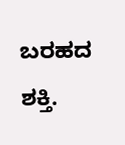ಬರಹದ ಶಕ್ತಿ.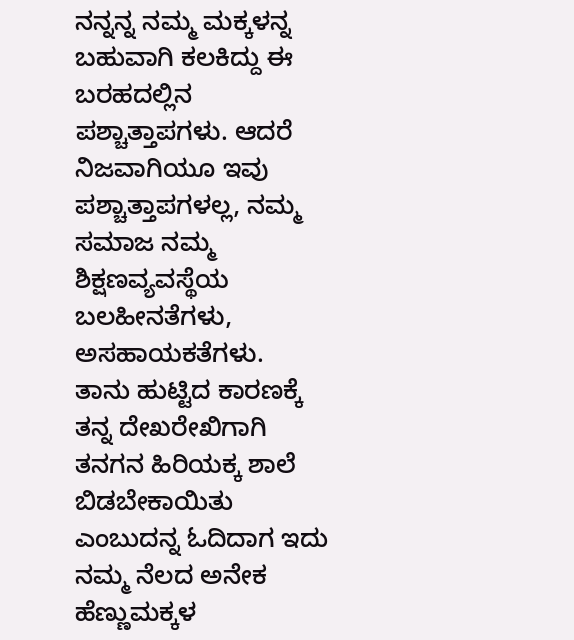ನನ್ನನ್ನ ನಮ್ಮ ಮಕ್ಕಳನ್ನ ಬಹುವಾಗಿ ಕಲಕಿದ್ದು ಈ ಬರಹದಲ್ಲಿನ ಪಶ್ಚಾತ್ತಾಪಗಳು. ಆದರೆ ನಿಜವಾಗಿಯೂ ಇವು ಪಶ್ಚಾತ್ತಾಪಗಳಲ್ಲ, ನಮ್ಮ ಸಮಾಜ ನಮ್ಮ ಶಿಕ್ಷಣವ್ಯವಸ್ಥೆಯ ಬಲಹೀನತೆಗಳು, ಅಸಹಾಯಕತೆಗಳು.
ತಾನು ಹುಟ್ಟಿದ ಕಾರಣಕ್ಕೆ ತನ್ನ ದೇಖರೇಖಿಗಾಗಿ ತನಗನ ಹಿರಿಯಕ್ಕ ಶಾಲೆ ಬಿಡಬೇಕಾಯಿತು ಎಂಬುದನ್ನ ಓದಿದಾಗ ಇದು ನಮ್ಮ ನೆಲದ ಅನೇಕ ಹೆಣ್ಣುಮಕ್ಕಳ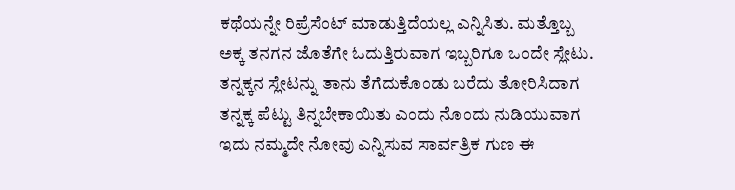ಕಥೆಯನ್ನೇ ರಿಪ್ರೆಸೆಂಟ್ ಮಾಡುತ್ತಿದೆಯಲ್ಲ ಎನ್ನಿಸಿತು. ಮತ್ತೊಬ್ಬ ಅಕ್ಕ ತನಗನ ಜೊತೆಗೇ ಓದುತ್ತಿರುವಾಗ ಇಬ್ಬರಿಗೂ ಒಂದೇ ಸ್ಲೇಟು. ತನ್ನಕ್ಕನ ಸ್ಲೇಟನ್ನು ತಾನು ತೆಗೆದುಕೊಂಡು ಬರೆದು ತೋರಿಸಿದಾಗ ತನ್ನಕ್ಕ ಪೆಟ್ಟು ತಿನ್ನಬೇಕಾಯಿತು ಎಂದು ನೊಂದು ನುಡಿಯುವಾಗ ಇದು ನಮ್ಮದೇ ನೋವು ಎನ್ನಿಸುವ ಸಾರ್ವತ್ರಿಕ ಗುಣ ಈ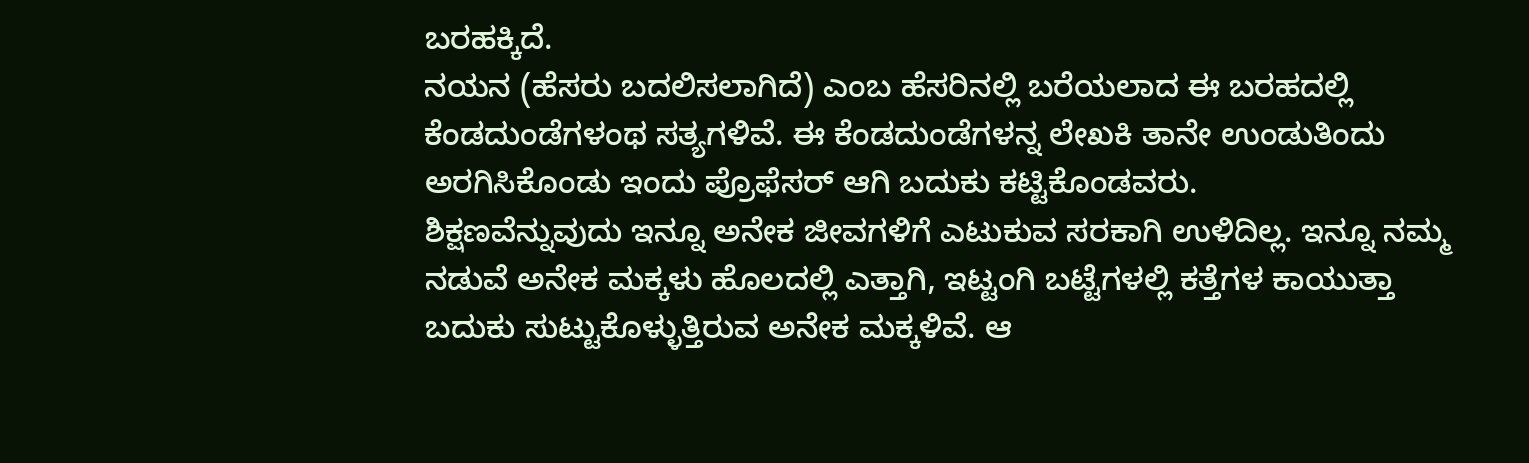ಬರಹಕ್ಕಿದೆ.
ನಯನ (ಹೆಸರು ಬದಲಿಸಲಾಗಿದೆ) ಎಂಬ ಹೆಸರಿನಲ್ಲಿ ಬರೆಯಲಾದ ಈ ಬರಹದಲ್ಲಿ ಕೆಂಡದುಂಡೆಗಳಂಥ ಸತ್ಯಗಳಿವೆ. ಈ ಕೆಂಡದುಂಡೆಗಳನ್ನ ಲೇಖಕಿ ತಾನೇ ಉಂಡುತಿಂದು ಅರಗಿಸಿಕೊಂಡು ಇಂದು ಪ್ರೊಫೆಸರ್ ಆಗಿ ಬದುಕು ಕಟ್ಟಿಕೊಂಡವರು.
ಶಿಕ್ಷಣವೆನ್ನುವುದು ಇನ್ನೂ ಅನೇಕ ಜೀವಗಳಿಗೆ ಎಟುಕುವ ಸರಕಾಗಿ ಉಳಿದಿಲ್ಲ. ಇನ್ನೂ ನಮ್ಮ ನಡುವೆ ಅನೇಕ ಮಕ್ಕಳು ಹೊಲದಲ್ಲಿ ಎತ್ತಾಗಿ, ಇಟ್ಟಂಗಿ ಬಟ್ಟೆಗಳಲ್ಲಿ ಕತ್ತೆಗಳ ಕಾಯುತ್ತಾ ಬದುಕು ಸುಟ್ಟುಕೊಳ್ಳುತ್ತಿರುವ ಅನೇಕ ಮಕ್ಕಳಿವೆ. ಆ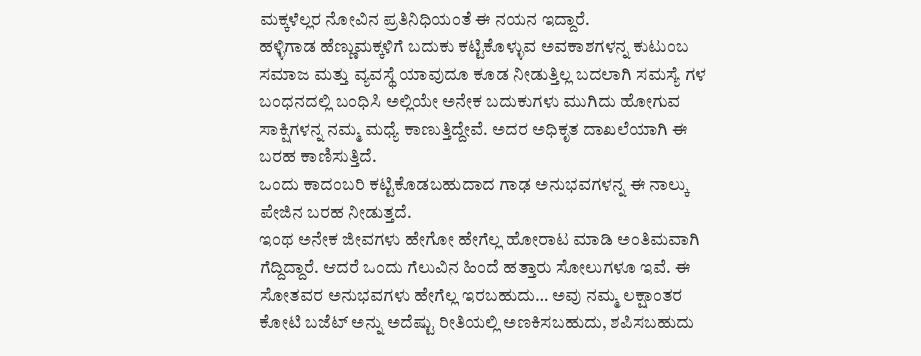ಮಕ್ಕಳೆಲ್ಲರ ನೋವಿನ ಪ್ರತಿನಿಧಿಯಂತೆ ಈ ನಯನ ಇದ್ದಾರೆ.
ಹಳ್ಳಿಗಾಡ ಹೆಣ್ಣುಮಕ್ಕಳಿಗೆ ಬದುಕು ಕಟ್ಟಿಕೊಳ್ಳುವ ಅವಕಾಶಗಳನ್ನ ಕುಟುಂಬ ಸಮಾಜ ಮತ್ತು ವ್ಯವಸ್ಥೆ ಯಾವುದೂ ಕೂಡ ನೀಡುತ್ತಿಲ್ಲ ಬದಲಾಗಿ ಸಮಸ್ಯೆ ಗಳ ಬಂಧನದಲ್ಲಿ ಬಂಧಿಸಿ ಅಲ್ಲಿಯೇ ಅನೇಕ ಬದುಕುಗಳು ಮುಗಿದು ಹೋಗುವ ಸಾಕ್ಷಿಗಳನ್ನ ನಮ್ಮ ಮಧ್ಯೆ ಕಾಣುತ್ತಿದ್ದೇವೆ. ಅದರ ಅಧಿಕೃತ ದಾಖಲೆಯಾಗಿ ಈ ಬರಹ ಕಾಣಿಸುತ್ತಿದೆ.
ಒಂದು ಕಾದಂಬರಿ ಕಟ್ಟಿಕೊಡಬಹುದಾದ ಗಾಢ ಅನುಭವಗಳನ್ನ ಈ ನಾಲ್ಕು ಪೇಜಿನ ಬರಹ ನೀಡುತ್ತದೆ.
ಇಂಥ ಅನೇಕ ಜೀವಗಳು ಹೇಗೋ ಹೇಗೆಲ್ಲ ಹೋರಾಟ ಮಾಡಿ ಅಂತಿಮವಾಗಿ ಗೆದ್ದಿದ್ದಾರೆ. ಆದರೆ ಒಂದು ಗೆಲುವಿನ ಹಿಂದೆ ಹತ್ತಾರು ಸೋಲುಗಳೂ ಇವೆ. ಈ ಸೋತವರ ಅನುಭವಗಳು ಹೇಗೆಲ್ಲ ಇರಬಹುದು… ಅವು ನಮ್ಮ ಲಕ್ಷಾಂತರ ಕೋಟಿ ಬಜೆಟ್ ಅನ್ನು ಅದೆಷ್ಟು ರೀತಿಯಲ್ಲಿ ಅಣಕಿಸಬಹುದು, ಶಪಿಸಬಹುದು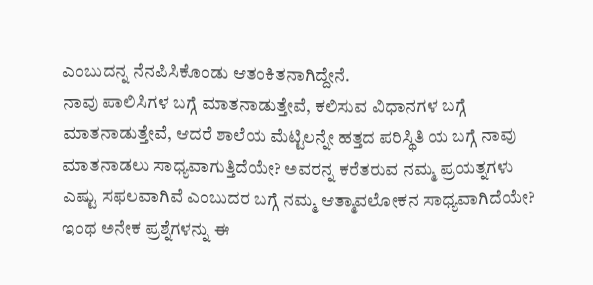ಎಂಬುದನ್ನ ನೆನಪಿಸಿಕೊಂಡು ಆತಂಕಿತನಾಗಿದ್ದೇನೆ.
ನಾವು ಪಾಲಿಸಿಗಳ ಬಗ್ಗೆ ಮಾತನಾಡುತ್ತೇವೆ, ಕಲಿಸುವ ವಿಧಾನಗಳ ಬಗ್ಗೆ ಮಾತನಾಡುತ್ತೇವೆ, ಆದರೆ ಶಾಲೆಯ ಮೆಟ್ಟಿಲನ್ನೇ ಹತ್ತದ ಪರಿಸ್ಥಿತಿ ಯ ಬಗ್ಗೆ ನಾವು ಮಾತನಾಡಲು ಸಾಧ್ಯವಾಗುತ್ತಿದೆಯೇ? ಅವರನ್ನ ಕರೆತರುವ ನಮ್ಮ ಪ್ರಯತ್ನಗಳು ಎಷ್ಟು ಸಫಲವಾಗಿವೆ ಎಂಬುದರ ಬಗ್ಗೆ ನಮ್ಮ ಆತ್ಮಾವಲೋಕನ ಸಾಧ್ಯವಾಗಿದೆಯೇ?
ಇಂಥ ಅನೇಕ ಪ್ರಶ್ನೆಗಳನ್ನು ಈ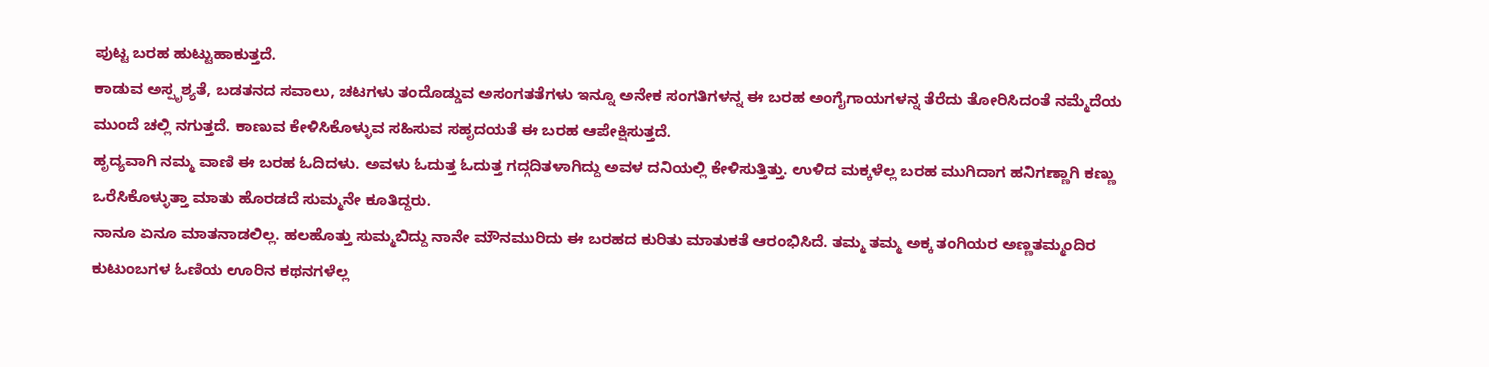ಪುಟ್ಟ ಬರಹ ಹುಟ್ಟುಹಾಕುತ್ತದೆ.
ಕಾಡುವ ಅಸ್ಪೃಶ್ಯತೆ, ಬಡತನದ ಸವಾಲು, ಚಟಗಳು ತಂದೊಡ್ಡುವ ಅಸಂಗತತೆಗಳು ಇನ್ನೂ ಅನೇಕ ಸಂಗತಿಗಳನ್ನ ಈ ಬರಹ ಅಂಗೈಗಾಯಗಳನ್ನ ತೆರೆದು ತೋರಿಸಿದಂತೆ ನಮ್ಮೆದೆಯ ಮುಂದೆ ಚಲ್ಲಿ ನಗುತ್ತದೆ. ಕಾಣುವ ಕೇಳಿಸಿಕೊಳ್ಳುವ ಸಹಿಸುವ ಸಹೃದಯತೆ ಈ ಬರಹ ಆಪೇಕ್ಷಿಸುತ್ತದೆ.
ಹೃದ್ಯವಾಗಿ ನಮ್ಮ ವಾಣಿ ಈ ಬರಹ ಓದಿದಳು. ಅವಳು ಓದುತ್ತ ಓದುತ್ತ ಗದ್ಗದಿತಳಾಗಿದ್ದು ಅವಳ ದನಿಯಲ್ಲಿ ಕೇಳಿಸುತ್ತಿತ್ತು. ಉಳಿದ ಮಕ್ಕಳೆಲ್ಲ ಬರಹ ಮುಗಿದಾಗ ಹನಿಗಣ್ಣಾಗಿ ಕಣ್ಣು ಒರೆಸಿಕೊಳ್ಳುತ್ತಾ ಮಾತು ಹೊರಡದೆ ಸುಮ್ಮನೇ ಕೂತಿದ್ದರು.
ನಾನೂ ಏನೂ ಮಾತನಾಡಲಿಲ್ಲ. ಹಲಹೊತ್ತು ಸುಮ್ಮಬಿದ್ದು ನಾನೇ ಮೌನಮುರಿದು ಈ ಬರಹದ ಕುರಿತು ಮಾತುಕತೆ ಆರಂಭಿಸಿದೆ. ತಮ್ಮ ತಮ್ಮ ಅಕ್ಕ ತಂಗಿಯರ ಅಣ್ಣತಮ್ಮಂದಿರ ಕುಟುಂಬಗಳ ಓಣಿಯ ಊರಿನ ಕಥನಗಳೆಲ್ಲ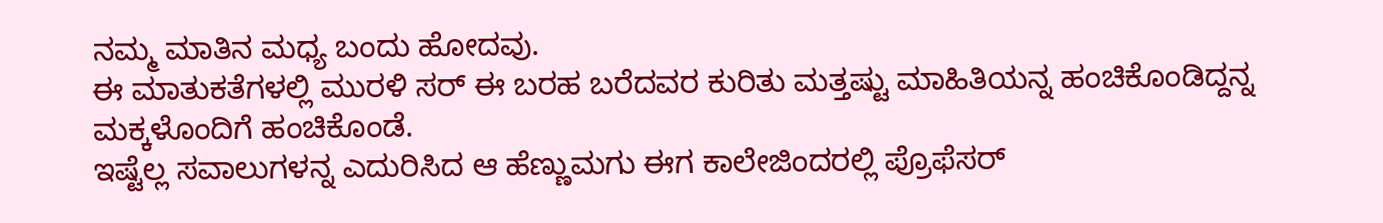ನಮ್ಮ ಮಾತಿನ ಮಧ್ಯ ಬಂದು ಹೋದವು.
ಈ ಮಾತುಕತೆಗಳಲ್ಲಿ ಮುರಳಿ ಸರ್ ಈ ಬರಹ ಬರೆದವರ ಕುರಿತು ಮತ್ತಷ್ಟು ಮಾಹಿತಿಯನ್ನ ಹಂಚಿಕೊಂಡಿದ್ದನ್ನ ಮಕ್ಕಳೊಂದಿಗೆ ಹಂಚಿಕೊಂಡೆ.
ಇಷ್ಟೆಲ್ಲ ಸವಾಲುಗಳನ್ನ ಎದುರಿಸಿದ ಆ ಹೆಣ್ಣುಮಗು ಈಗ ಕಾಲೇಜಿಂದರಲ್ಲಿ ಪ್ರೊಫೆಸರ್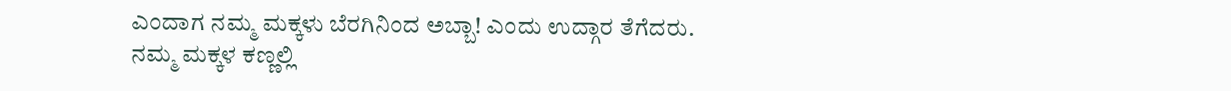ಎಂದಾಗ ನಮ್ಮ ಮಕ್ಕಳು ಬೆರಗಿನಿಂದ ಅಬ್ಬಾ! ಎಂದು ಉದ್ಗಾರ ತೆಗೆದರು.
ನಮ್ಮ ಮಕ್ಕಳ ಕಣ್ಣಲ್ಲಿ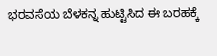ಭರವಸೆಯ ಬೆಳಕನ್ನ ಹುಟ್ಟಿಸಿದ ಈ ಬರಹಕ್ಕೆ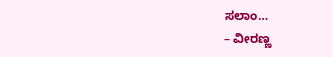ಸಲಾಂ…
– ವೀರಣ್ಣ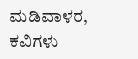ಮಡಿವಾಳರ, ಕವಿಗಳು